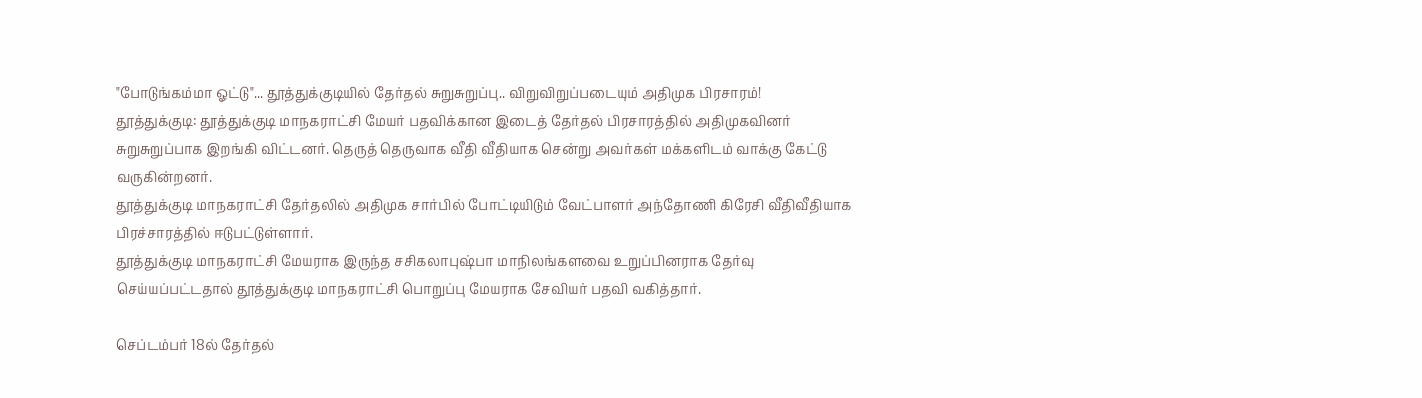"போடுங்கம்மா ஓட்டு"... தூத்துக்குடியில் தேர்தல் சுறுசுறுப்பு.. விறுவிறுப்படையும் அதிமுக பிரசாரம்!
தூத்துக்குடி: தூத்துக்குடி மாநகராட்சி மேயர் பதவிக்கான இடைத் தேர்தல் பிரசாரத்தில் அதிமுகவினர் சுறுசுறுப்பாக இறங்கி விட்டனர். தெருத் தெருவாக வீதி வீதியாக சென்று அவர்கள் மக்களிடம் வாக்கு கேட்டு வருகின்றனர்.
தூத்துக்குடி மாநகராட்சி தேர்தலில் அதிமுக சார்பில் போட்டியிடும் வேட்பாளர் அந்தோணி கிரேசி வீதிவீதியாக பிரச்சாரத்தில் ஈடுபட்டுள்ளார்.
தூத்துக்குடி மாநகராட்சி மேயராக இருந்த சசிகலாபுஷ்பா மாநிலங்களவை உறுப்பினராக தேர்வு செய்யப்பட்டதால் தூத்துக்குடி மாநகராட்சி பொறுப்பு மேயராக சேவியர் பதவி வகித்தார்.

செப்டம்பர் 18ல் தேர்தல்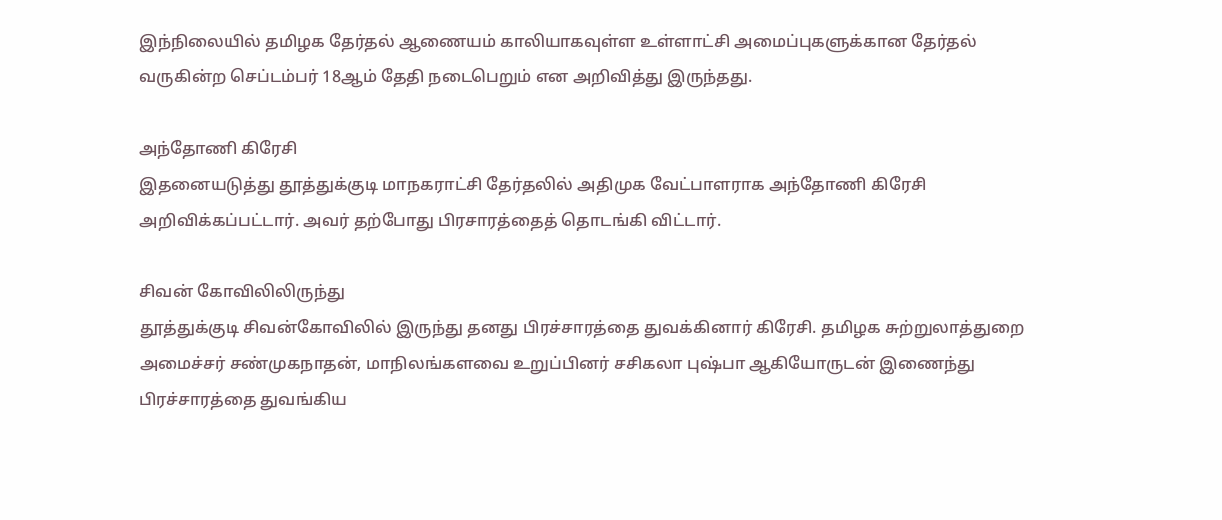இந்நிலையில் தமிழக தேர்தல் ஆணையம் காலியாகவுள்ள உள்ளாட்சி அமைப்புகளுக்கான தேர்தல் வருகின்ற செப்டம்பர் 18ஆம் தேதி நடைபெறும் என அறிவித்து இருந்தது.

அந்தோணி கிரேசி
இதனையடுத்து தூத்துக்குடி மாநகராட்சி தேர்தலில் அதிமுக வேட்பாளராக அந்தோணி கிரேசி அறிவிக்கப்பட்டார். அவர் தற்போது பிரசாரத்தைத் தொடங்கி விட்டார்.

சிவன் கோவிலிலிருந்து
தூத்துக்குடி சிவன்கோவிலில் இருந்து தனது பிரச்சாரத்தை துவக்கினார் கிரேசி. தமிழக சுற்றுலாத்துறை அமைச்சர் சண்முகநாதன், மாநிலங்களவை உறுப்பினர் சசிகலா புஷ்பா ஆகியோருடன் இணைந்து பிரச்சாரத்தை துவங்கிய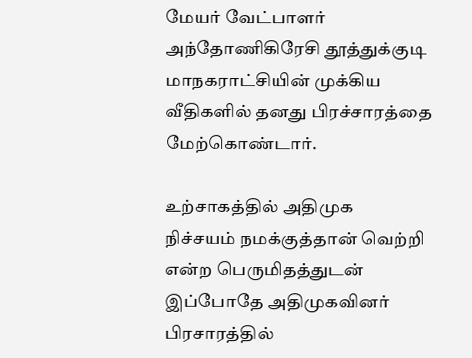மேயர் வேட்பாளர் அந்தோணிகிரேசி தூத்துக்குடி மாநகராட்சியின் முக்கிய வீதிகளில் தனது பிரச்சாரத்தை மேற்கொண்டார்.

உற்சாகத்தில் அதிமுக
நிச்சயம் நமக்குத்தான் வெற்றி என்ற பெருமிதத்துடன் இப்போதே அதிமுகவினர் பிரசாரத்தில்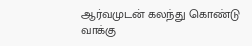ஆர்வமுடன் கலந்து கொண்டு வாக்கு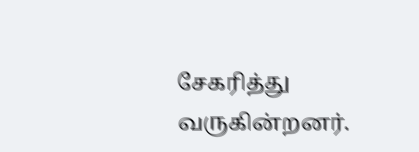சேகரித்து வருகின்றனர்.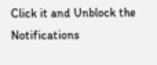Click it and Unblock the Notifications